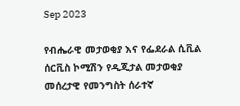Sep 2023

የብሔራዊ መታወቂያ እና የፌደራል ሲቪል ሰርቪስ ኮሚሽን የዲጂታል መታወቂያ መሰረታዊ የመንግስት ሰራተኛ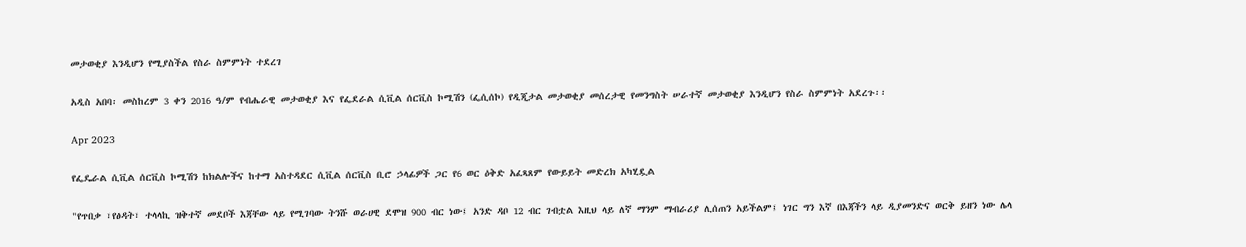መታወቂያ እንዲሆን የሚያስችል የስራ ስምምነት ተደረገ

አዲስ አበባ፡ መስከረም 3 ቀን 2016 ዓ/ም የብሔራዊ መታወቂያ እና የፌደራል ሲቪል ሰርቪስ ኮሚሽን (ፌሲሰኮ) የዲጂታል መታወቂያ መሰረታዊ የመንግስት ሠራተኛ መታወቂያ እንዲሆን የስራ ስምምነት አደረጉ፡፡

Apr 2023

የፌዴራል ሲቪል ሰርቪስ ኮሚሽን ከክልሎችና ከተማ አስተዳደር ሲቪል ሰርቪስ ቢሮ ኃላፊዎች ጋር የ6 ወር ዕቅድ አፈጻጸም የውይይት መድረክ አካሂዷል

"የጥበቃ ፣የፅዳት፣ ተላላኪ ዝቅተኛ መደቦች እጃቸው ላይ የሚገባው ትንሹ ወራሀዊ ደሞዝ 900 ብር ነው፤ አንድ ዳቦ 12 ብር ገብቷል እዚህ ላይ ለኛ ማንም ማብራሪያ ሊሰጠን አይችልም፤ ነገር ግን እኛ በእጃችን ላይ ዲያመንድና ወርቅ ይዘን ነው ሌላ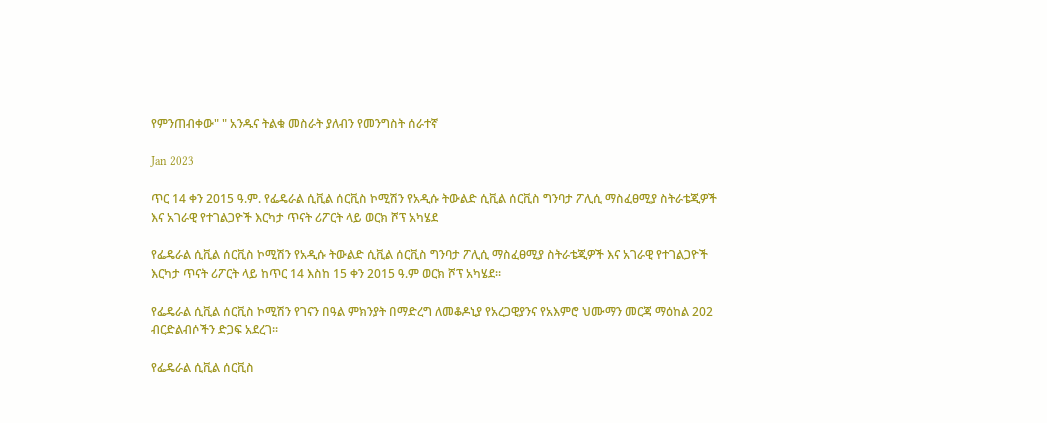የምንጠብቀው" " አንዱና ትልቁ መስራት ያለብን የመንግስት ሰራተኛ

Jan 2023

ጥር 14 ቀን 2015 ዓ.ም. የፌዴራል ሲቪል ሰርቪስ ኮሚሽን የአዲሱ ትውልድ ሲቪል ሰርቪስ ግንባታ ፖሊሲ ማስፈፀሚያ ስትራቴጂዎች እና አገራዊ የተገልጋዮች እርካታ ጥናት ሪፖርት ላይ ወርክ ሾፕ አካሄደ

የፌዴራል ሲቪል ሰርቪስ ኮሚሽን የአዲሱ ትውልድ ሲቪል ሰርቪስ ግንባታ ፖሊሲ ማስፈፀሚያ ስትራቴጂዎች እና አገራዊ የተገልጋዮች እርካታ ጥናት ሪፖርት ላይ ከጥር 14 እስከ 15 ቀን 2015 ዓ.ም ወርክ ሾፕ አካሄደ፡፡

የፌዴራል ሲቪል ሰርቪስ ኮሚሽን የገናን በዓል ምክንያት በማድረግ ለመቆዶኒያ የአረጋዊያንና የአእምሮ ህሙማን መርጃ ማዕከል 202 ብርድልብሶችን ድጋፍ አደረገ፡፡

የፌዴራል ሲቪል ሰርቪስ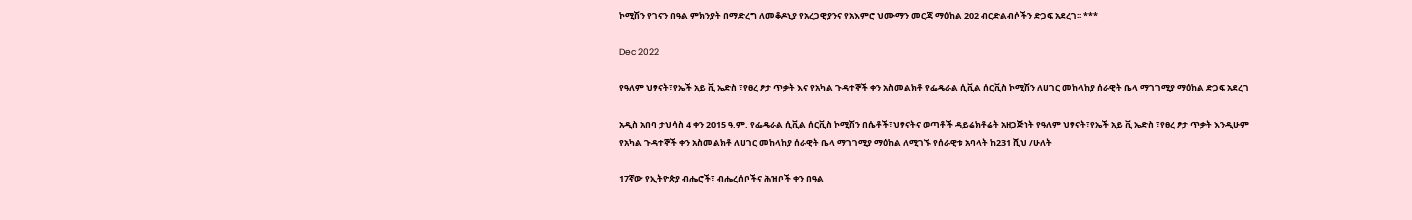ኮሚሽን የገናን በዓል ምክንያት በማድረግ ለመቆዶኒያ የአረጋዊያንና የአእምሮ ህሙማን መርጃ ማዕከል 202 ብርድልብሶችን ድጋፍ አደረገ፡፡ ***

Dec 2022

የዓለም ህፃናት፣የኤች አይ ቪ ኤድስ ፣የፀረ ፆታ ጥቃት እና የአካል ጉዳተኞች ቀን አስመልክቶ የፌዴራል ሲቪል ሰርቪስ ኮሚሽን ለሀገር መከላከያ ሰራዊት ቤላ ማገገሚያ ማዕከል ድጋፍ አደረገ

አዲስ አበባ ታህሳስ 4 ቀን 2015 ዓ.ም. የፌዴራል ሲቪል ሰርቪስ ኮሚሽን በሴቶች፣ህፃናትና ወጣቶች ዳይሬክቶሬት አዘጋጅነት የዓለም ህፃናት፣የኤች አይ ቪ ኤድስ ፣የፀረ ፆታ ጥቃት እንዲሁም የአካል ጉዳተኞች ቀን አስመልክቶ ለሀገር መከላከያ ሰራዊት ቤላ ማገገሚያ ማዕከል ለሚገኙ የሰራዊቱ አባላት ከ231 ሺህ /ሁለት

17ኛው የኢትዮጵያ ብሔሮች፣ ብሔረሰቦችና ሕዝቦች ቀን በዓል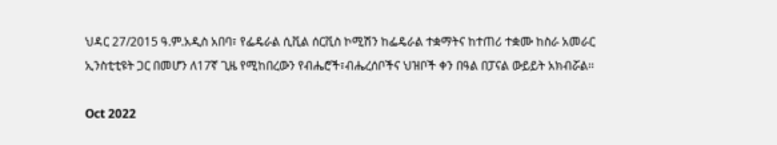ህዳር 27/2015 ዓ.ም.አዲስ አበባ፣ የፌዴራል ሲቪል ሰርቪስ ኮሚሽን ከፌዴራል ተቋማትና ከተጠሪ ተቋሙ ከስራ አመራር ኢንስቲቲዩት ጋር በመሆን ለ17ኛ ጊዜ የሚከበረውን የብሔሮች፣ብሔረሰቦችና ህዝቦች ቀን በዓል በፓናል ውይይት አክብሯል፡፡

Oct 2022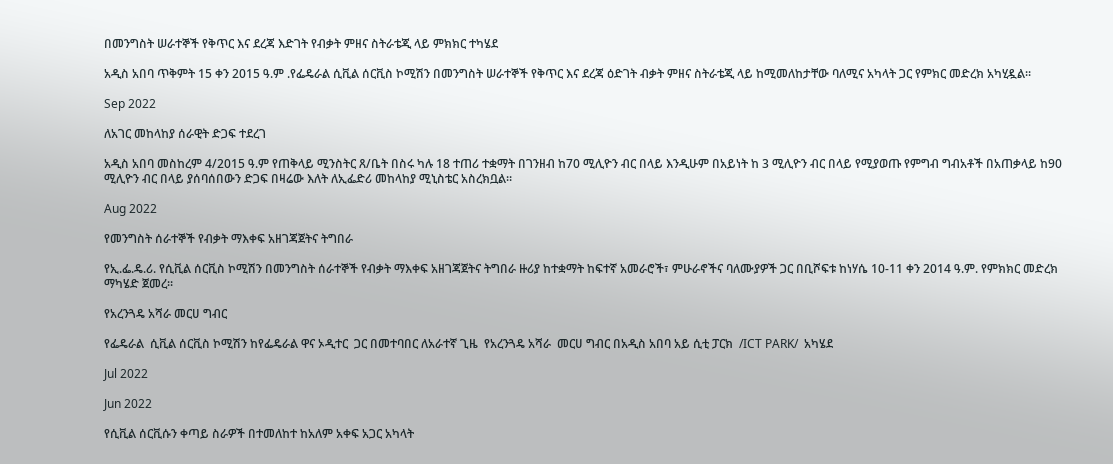በመንግስት ሠራተኞች የቅጥር እና ደረጃ እድገት የብቃት ምዘና ስትራቴጂ ላይ ምክክር ተካሄደ

አዲስ አበባ ጥቅምት 15 ቀን 2015 ዓ.ም .የፌዴራል ሲቪል ሰርቪስ ኮሚሽን በመንግስት ሠራተኞች የቅጥር እና ደረጃ ዕድገት ብቃት ምዘና ስትራቴጂ ላይ ከሚመለከታቸው ባለሚና አካላት ጋር የምክር መድረክ አካሂዷል፡፡

Sep 2022

ለአገር መከላከያ ሰራዊት ድጋፍ ተደረገ

አዲስ አበባ መስከረም 4/2015 ዓ.ም የጠቅላይ ሚንስትር ጸ/ቤት በስሩ ካሉ 18 ተጠሪ ተቋማት በገንዘብ ከ70 ሚሊዮን ብር በላይ እንዲሁም በአይነት ከ 3 ሚሊዮን ብር በላይ የሚያወጡ የምግብ ግብአቶች በአጠቃላይ ከ90 ሚሊዮን ብር በላይ ያሰባሰበውን ድጋፍ በዛሬው እለት ለኢፌድሪ መከላከያ ሚኒስቴር አስረክቧል።

Aug 2022

የመንግስት ሰራተኞች የብቃት ማእቀፍ አዘገጃጀትና ትግበራ

የኢ.ፌ.ዴ.ሪ. የሲቪል ሰርቪስ ኮሚሽን በመንግስት ሰራተኞች የብቃት ማእቀፍ አዘገጃጀትና ትግበራ ዙሪያ ከተቋማት ከፍተኛ አመራሮች፣ ምሁራኖችና ባለሙያዎች ጋር በቢሾፍቱ ከነሃሴ 10-11 ቀን 2014 ዓ.ም. የምክክር መድረክ ማካሄድ ጀመረ፡፡

የአረንጓዴ አሻራ መርሀ ግብር

የፌዴራል  ሲቪል ሰርቪስ ኮሚሽን ከየፌዴራል ዋና ኦዲተር  ጋር በመተባበር ለአራተኛ ጊዜ  የአረንጓዴ አሻራ  መርሀ ግብር በአዲስ አበባ አይ ሲቲ ፓርክ  /ICT PARK/  አካሄደ

Jul 2022

Jun 2022

የሲቪል ሰርቪሱን ቀጣይ ስራዎች በተመለከተ ከአለም አቀፍ አጋር አካላት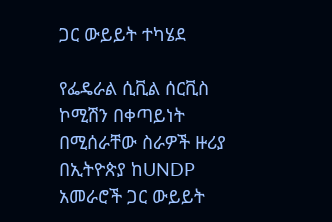ጋር ውይይት ተካሄደ

የፌዴራል ሲቪል ሰርቪስ ኮሚሽን በቀጣይነት በሚሰራቸው ስራዎች ዙሪያ በኢትዮጵያ ከUNDP አመራሮች ጋር ውይይት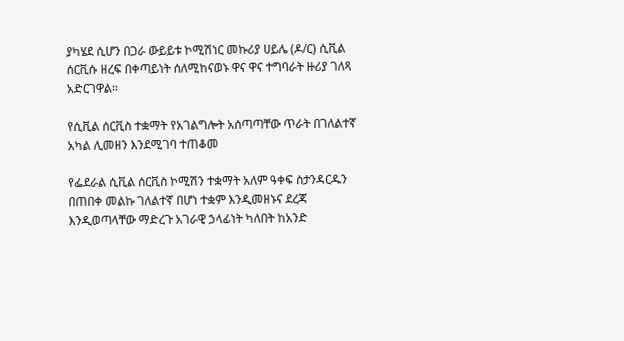ያካሄደ ሲሆን በጋራ ውይይቱ ኮሚሽነር መኩሪያ ሀይሌ (ዶ/ር) ሲቪል ሰርቪሱ ዘረፍ በቀጣይነት ሰለሚከናወኑ ዋና ዋና ተግባራት ዙሪያ ገለጻ አድርገዋል፡፡

የሲቪል ሰርቪስ ተቋማት የአገልግሎት አሰጣጣቸው ጥራት በገለልተኛ አካል ሊመዘን እንደሚገባ ተጠቆመ

የፌደራል ሲቪል ሰርቪስ ኮሚሽን ተቋማት አለም ዓቀፍ ስታንዳርዱን በጠበቀ መልኩ ገለልተኛ በሆነ ተቋም እንዲመዘኑና ደረጃ እንዲወጣላቸው ማድረጉ አገራዊ ኃላፊነት ካለበት ከአንድ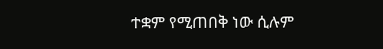ተቋም የሚጠበቅ ነው ሲሉም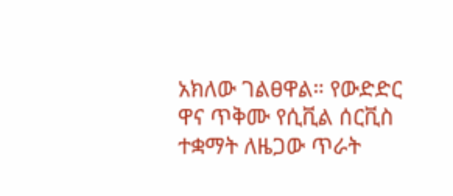አክለው ገልፀዋል። የውድድር ዋና ጥቅሙ የሲቪል ሰርቪስ ተቋማት ለዜጋው ጥራት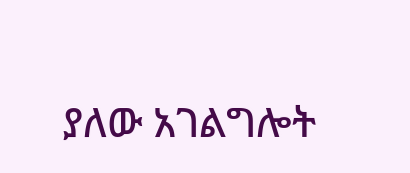ያለው አገልግሎት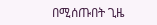በሚሰጡበት ጊዜ